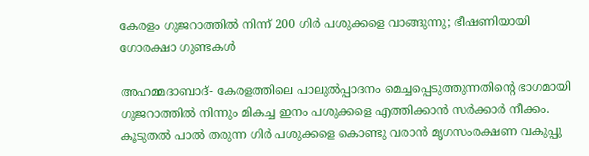കേരളം ഗുജറാത്തില്‍ നിന്ന് 200 ഗിര്‍ പശുക്കളെ വാങ്ങുന്നു; ഭീഷണിയായി ഗോരക്ഷാ ഗുണ്ടകള്‍

അഹമ്മദാബാദ്- കേരളത്തിലെ പാലുല്‍പ്പാദനം മെച്ചപ്പെടുത്തുന്നതിന്റെ ഭാഗമായി ഗുജറാത്തില്‍ നിന്നും മികച്ച ഇനം പശുക്കളെ എത്തിക്കാന്‍ സര്‍ക്കാര്‍ നീക്കം. കൂടുതല്‍ പാല്‍ തരുന്ന ഗിര്‍ പശുക്കളെ കൊണ്ടു വരാന്‍ മൃഗസംരക്ഷണ വകുപ്പു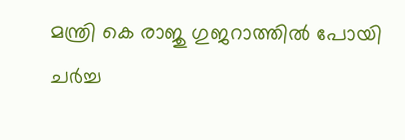മന്ത്രി കെ രാജു ഗുജറാത്തില്‍ പോയി ചര്‍ച്ച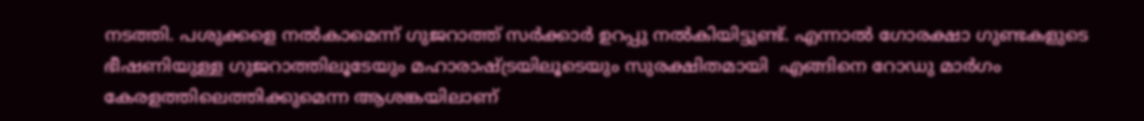നടത്തി. പശുക്കളെ നല്‍കാമെന്ന് ഗുജറാത്ത് സര്‍ക്കാര്‍ ഉറപ്പു നല്‍കിയിട്ടുണ്ട്. എന്നാല്‍ ഗോരക്ഷാ ഗുണ്ടകളുടെ ഭീഷണിയുള്ള ഗുജറാത്തിലൂടേയും മഹാരാഷ്ട്രയിലൂടെയും സുരക്ഷിതമായി  എങ്ങിനെ റോഡു മാര്‍ഗം കേരളത്തിലെത്തിക്കുമെന്ന ആശങ്കയിലാണ്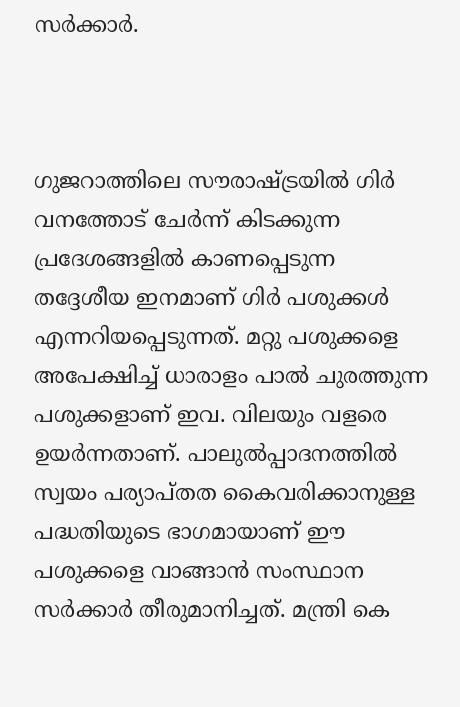സര്‍ക്കാര്‍.



ഗുജറാത്തിലെ സൗരാഷ്ട്രയില്‍ ഗിര്‍ വനത്തോട് ചേര്‍ന്ന് കിടക്കുന്ന പ്രദേശങ്ങളില്‍ കാണപ്പെടുന്ന തദ്ദേശീയ ഇനമാണ് ഗിര്‍ പശുക്കള്‍ എന്നറിയപ്പെടുന്നത്. മറ്റു പശുക്കളെ അപേക്ഷിച്ച് ധാരാളം പാല്‍ ചുരത്തുന്ന പശുക്കളാണ് ഇവ. വിലയും വളരെ ഉയര്‍ന്നതാണ്. പാലുല്‍പ്പാദനത്തില്‍ സ്വയം പര്യാപ്തത കൈവരിക്കാനുള്ള പദ്ധതിയുടെ ഭാഗമായാണ് ഈ പശുക്കളെ വാങ്ങാന്‍ സംസ്ഥാന സര്‍ക്കാര്‍ തീരുമാനിച്ചത്. മന്ത്രി കെ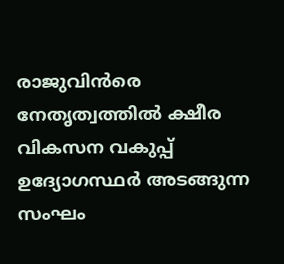രാജുവിന്‍രെ നേതൃത്വത്തില്‍ ക്ഷീര വികസന വകുപ്പ് ഉദ്യോഗസ്ഥര്‍ അടങ്ങുന്ന സംഘം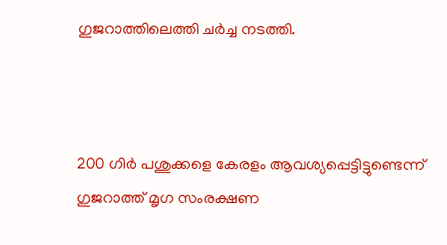ഗുജറാത്തിലെത്തി ചര്‍ച്ച നടത്തി.



200 ഗിര്‍ പശുക്കളെ കേരളം ആവശ്യപ്പെട്ടിട്ടുണ്ടെന്ന് ഗുജറാത്ത് മൃഗ സംരക്ഷണ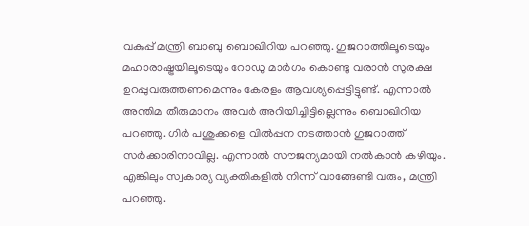വകുപ്പ് മന്ത്രി ബാബു ബൊഖിറിയ പറഞ്ഞു. ഗുജറാത്തിലൂടെയും മഹാരാഷ്ട്രയിലൂടെയും റോഡു മാര്‍ഗം കൊണ്ടു വരാന്‍ സുരക്ഷ ഉറപ്പുവരുത്തണമെന്നും കേരളം ആവശ്യപ്പെട്ടിട്ടുണ്ട്. എന്നാല്‍ അന്തിമ തീരുമാനം അവര്‍ അറിയിച്ചിട്ടില്ലെന്നും ബൊഖിറിയ പറഞ്ഞു. ഗിര്‍ പശുക്കളെ വില്‍പ്പന നടത്താന്‍ ഗുജറാത്ത് സര്‍ക്കാരിനാവില്ല. എന്നാല്‍ സൗജന്യമായി നല്‍കാന്‍ കഴിയും. എങ്കിലും സ്വകാര്യ വ്യക്തികളില്‍ നിന്ന് വാങ്ങേണ്ടി വരും, മന്ത്രി പറഞ്ഞു.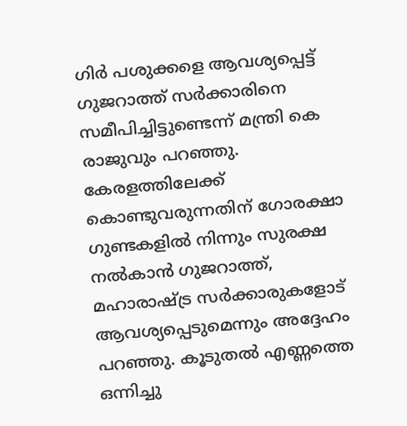ഗിര്‍ പശുക്കളെ ആവശ്യപ്പെട്ട് ഗുജറാത്ത് സര്‍ക്കാരിനെ സമീപിച്ചിട്ടുണ്ടെന്ന് മന്ത്രി കെ രാജുവും പറഞ്ഞു. കേരളത്തിലേക്ക് കൊണ്ടുവരുന്നതിന് ഗോരക്ഷാ ഗുണ്ടകളില്‍ നിന്നും സുരക്ഷ നല്‍കാന്‍ ഗുജറാത്ത്, മഹാരാഷ്ട്ര സര്‍ക്കാരുകളോട് ആവശ്യപ്പെടുമെന്നും അദ്ദേഹം പറഞ്ഞു. കൂടുതല്‍ എണ്ണത്തെ ഒന്നിച്ചു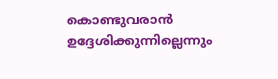കൊണ്ടുവരാന്‍ ഉദ്ദേശിക്കുന്നില്ലെന്നും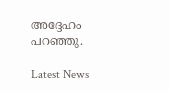അദ്ദേഹം പറഞ്ഞു.

Latest News